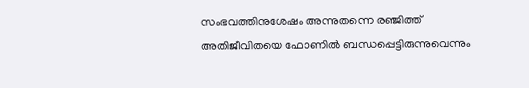സംഭവത്തിനുശേഷം അന്നുതന്നെ രഞ്ജിത്ത് അതിജീവിതയെ ഫോണിൽ ബന്ധപ്പെട്ടിരുന്നുവെന്നും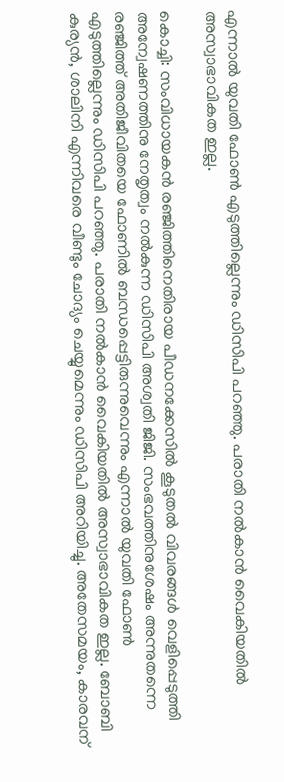എന്നാൽ യുവതി ഫോൺ എടുത്തില്ലെന്നും ഡിസിപി പറഞ്ഞു. പരാതി നൽകാൻ വൈകിയതിൽ അസ്വാഭാവികത ഇല്ല.

കൊച്ചി: സംവിധായകൻ രഞ്ജിത്തിനെതിരായ പീഡനക്കേസിൽ കൂടുതൽ വിവരങ്ങൾ വെളിപ്പെടുത്തി അന്വേഷണത്തിനു നേതൃത്വം നൽകുന്ന ഡിസിപി അശ്വതി ജിജി. സംഭവത്തിനുശേഷം അന്നുതന്നെ രഞ്ജിത്ത് അതിജീവിതയെ ഫോണിൽ ബന്ധപ്പെട്ടിരുന്നുവെന്നും എന്നാൽ യുവതി ഫോൺ എടുത്തില്ലെന്നും ഡിസിപി പറഞ്ഞു. പരാതി നൽകാൻ വൈകിയതിൽ അസ്വാഭാവികത ഇല്ല. ബോബി കുര്യൻ, ശാലിനി എന്നിവരെ വീണ്ടും ചോദ്യം ചെയ്യുമെന്നും ഡിസിപി അറിയിച്ചു. അതേസമയം, കാരവന്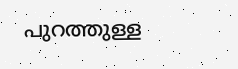പുറത്തുള്ള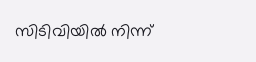സിടിവിയിൽ നിന്ന്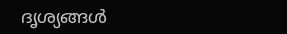ദൃശ്യങ്ങൾ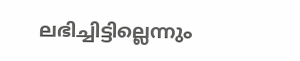ലഭിച്ചിട്ടില്ലെന്നും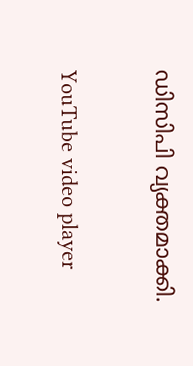ഡിസിപി വ്യക്തമാക്കി.

YouTube video player